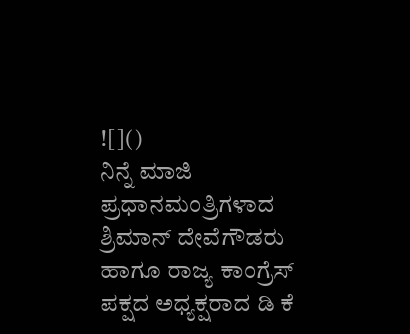![]()
ನಿನ್ನೆ ಮಾಜಿ ಪ್ರಧಾನಮಂತ್ರಿಗಳಾದ ಶ್ರಿಮಾನ್ ದೇವೆಗೌಡರು ಹಾಗೂ ರಾಜ್ಯ ಕಾಂಗ್ರೆಸ್ ಪಕ್ಷದ ಅಧ್ಯಕ್ಷರಾದ ಡಿ ಕೆ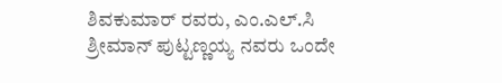ಶಿವಕುಮಾರ್ ರವರು, ಎಂ.ಎಲ್.ಸಿ ಶ್ರೀಮಾನ್ ಪುಟ್ಟಣ್ಣಯ್ಯ ನವರು ಒಂದೇ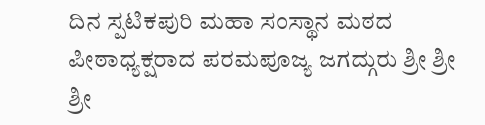ದಿನ ಸ್ಪಟಿಕಪುರಿ ಮಹಾ ಸಂಸ್ಥಾನ ಮಠದ ಪೀಠಾಧ್ಯಕ್ಷರಾದ ಪರಮಪೂಜ್ಯ ಜಗದ್ಗುರು ಶ್ರೀ ಶ್ರೀ ಶ್ರೀ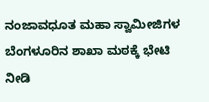ನಂಜಾವಧೂತ ಮಹಾ ಸ್ವಾಮೀಜಿಗಳ ಬೆಂಗಳೂರಿನ ಶಾಖಾ ಮಠಕ್ಕೆ ಭೇಟಿ ನೀಡಿ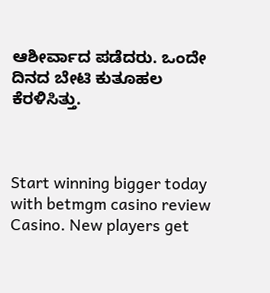ಆಶೀರ್ವಾದ ಪಡೆದರು. ಒಂದೇ ದಿನದ ಬೇಟಿ ಕುತೂಹಲ ಕೆರಳಿಸಿತ್ತು.



Start winning bigger today with betmgm casino review Casino. New players get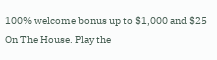100% welcome bonus up to $1,000 and $25 On The House. Play the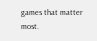games that matter most.